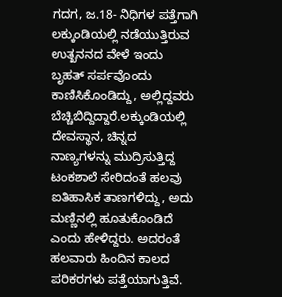ಗದಗ, ಜ.18- ನಿಧಿಗಳ ಪತ್ತೆಗಾಗಿ ಲಕ್ಕುಂಡಿಯಲ್ಲಿ ನಡೆಯುತ್ತಿರುವ ಉತ್ಖನನದ ವೇಳೆ ಇಂದು ಬೃಹತ್ ಸರ್ಪವೊಂದು ಕಾಣಿಸಿಕೊಂಡಿದ್ದು, ಅಲ್ಲಿದ್ದವರು ಬೆಚ್ಚಿಬಿದ್ದಿದ್ದಾರೆ.ಲಕ್ಕುಂಡಿಯಲ್ಲಿ ದೇವಸ್ಥಾನ, ಚಿನ್ನದ ನಾಣ್ಯಗಳನ್ನು ಮುದ್ರಿಸುತ್ತಿದ್ದ ಟಂಕಶಾಲೆ ಸೇರಿದಂತೆ ಹಲವು ಐತಿಹಾಸಿಕ ತಾಣಗಳಿದ್ದು, ಅದು ಮಣ್ಣಿನಲ್ಲಿ ಹೂತುಕೊಂಡಿದೆ ಎಂದು ಹೇಳಿದ್ದರು. ಅದರಂತೆ ಹಲವಾರು ಹಿಂದಿನ ಕಾಲದ ಪರಿಕರಗಳು ಪತ್ತೆಯಾಗುತ್ತಿವೆ.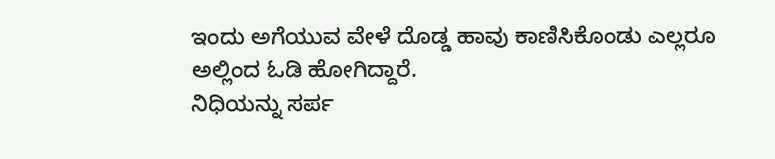ಇಂದು ಅಗೆಯುವ ವೇಳೆ ದೊಡ್ಡ ಹಾವು ಕಾಣಿಸಿಕೊಂಡು ಎಲ್ಲರೂ ಅಲ್ಲಿಂದ ಓಡಿ ಹೋಗಿದ್ದಾರೆ.
ನಿಧಿಯನ್ನು ಸರ್ಪ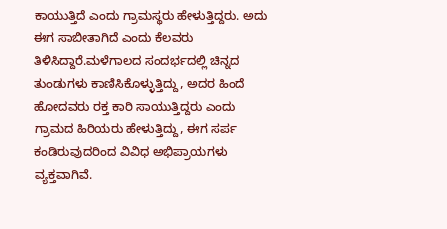ಕಾಯುತ್ತಿದೆ ಎಂದು ಗ್ರಾಮಸ್ಥರು ಹೇಳುತ್ತಿದ್ದರು. ಅದು ಈಗ ಸಾಬೀತಾಗಿದೆ ಎಂದು ಕೆಲವರು ತಿಳಿಸಿದ್ದಾರೆ.ಮಳೆಗಾಲದ ಸಂದರ್ಭದಲ್ಲಿ ಚಿನ್ನದ ತುಂಡುಗಳು ಕಾಣಿಸಿಕೊಳ್ಳುತ್ತಿದ್ದು, ಅದರ ಹಿಂದೆ ಹೋದವರು ರಕ್ತ ಕಾರಿ ಸಾಯುತ್ತಿದ್ದರು ಎಂದು ಗ್ರಾಮದ ಹಿರಿಯರು ಹೇಳುತ್ತಿದ್ದು, ಈಗ ಸರ್ಪ ಕಂಡಿರುವುದರಿಂದ ವಿವಿಧ ಅಭಿಪ್ರಾಯಗಳು ವ್ಯಕ್ತವಾಗಿವೆ.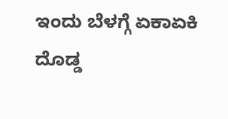ಇಂದು ಬೆಳಗ್ಗೆ ಏಕಾಏಕಿ ದೊಡ್ಡ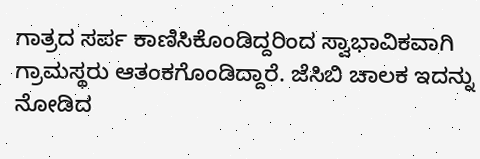ಗಾತ್ರದ ಸರ್ಪ ಕಾಣಿಸಿಕೊಂಡಿದ್ದರಿಂದ ಸ್ವಾಭಾವಿಕವಾಗಿ ಗ್ರಾಮಸ್ಥರು ಆತಂಕಗೊಂಡಿದ್ದಾರೆ. ಜೆಸಿಬಿ ಚಾಲಕ ಇದನ್ನು ನೋಡಿದ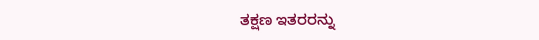ತಕ್ಷಣ ಇತರರನ್ನು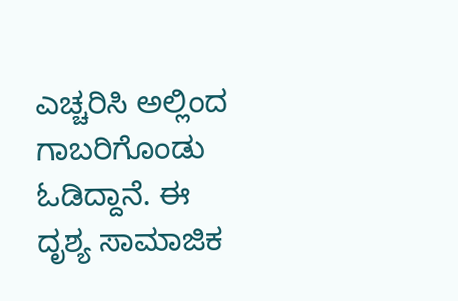ಎಚ್ಚರಿಸಿ ಅಲ್ಲಿಂದ ಗಾಬರಿಗೊಂಡು ಓಡಿದ್ದಾನೆ. ಈ ದೃಶ್ಯ ಸಾಮಾಜಿಕ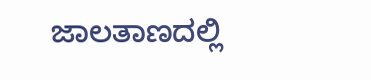ಜಾಲತಾಣದಲ್ಲಿ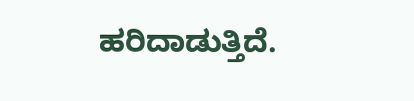ಹರಿದಾಡುತ್ತಿದೆ.